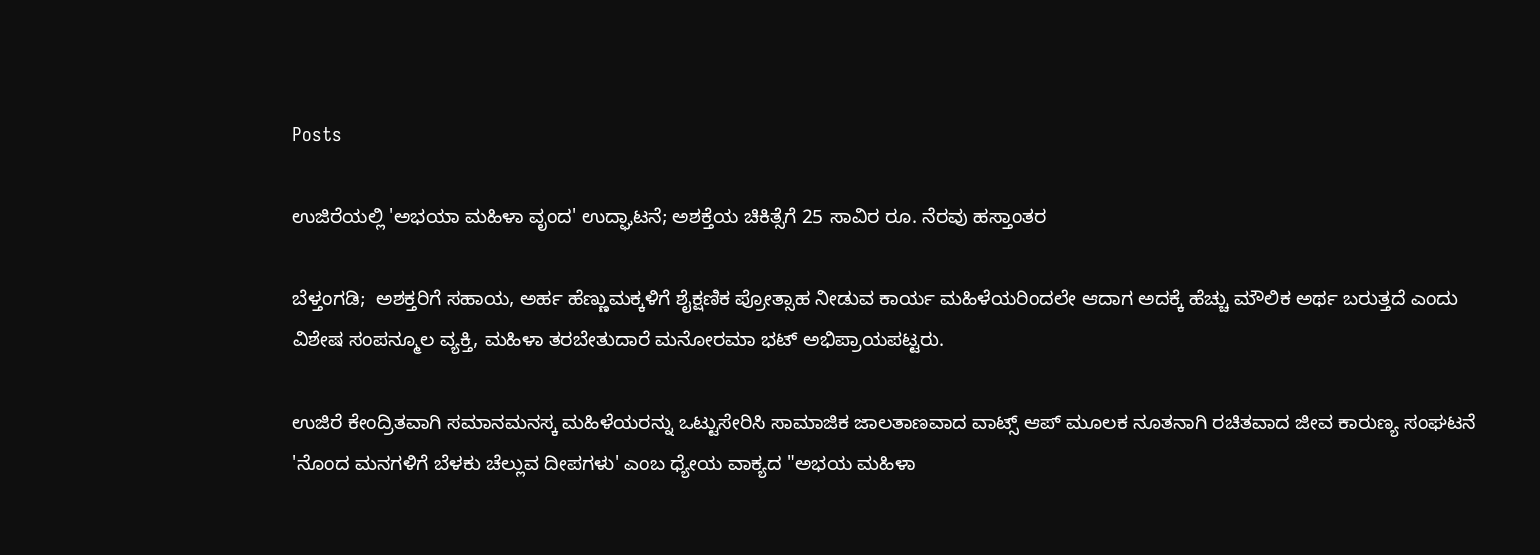Posts

ಉಜಿರೆಯಲ್ಲಿ 'ಅಭಯಾ ಮಹಿಳಾ ವೃಂದ' ಉದ್ಘಾಟನೆ; ಅಶಕ್ತೆಯ ಚಿಕಿತ್ಸೆಗೆ 25 ಸಾವಿರ ರೂ. ನೆರವು ಹಸ್ತಾಂತರ

ಬೆಳ್ತಂಗಡಿ;  ಅಶಕ್ತರಿಗೆ ಸಹಾಯ, ಅರ್ಹ ಹೆಣ್ಣುಮಕ್ಕಳಿಗೆ ಶೈಕ್ಷಣಿಕ ಪ್ರೋತ್ಸಾಹ ನೀಡುವ ಕಾರ್ಯ ಮಹಿಳೆಯರಿಂದಲೇ ಆದಾಗ ಅದಕ್ಕೆ ಹೆಚ್ಚು ಮೌಲಿಕ ಅರ್ಥ ಬರುತ್ತದೆ ಎಂದು ವಿಶೇಷ ಸಂಪನ್ಮೂಲ ವ್ಯಕ್ತಿ, ಮಹಿಳಾ ತರಬೇತುದಾರೆ ಮನೋರಮಾ ಭಟ್ ಅಭಿಪ್ರಾಯಪಟ್ಟರು.

ಉಜಿರೆ ಕೇಂದ್ರಿತವಾಗಿ ಸಮಾನ‌ಮನಸ್ಕ‌ ಮಹಿಳೆಯರನ್ನು ಒಟ್ಟುಸೇರಿಸಿ ಸಾಮಾಜಿಕ ಜಾಲತಾಣವಾದ ವಾಟ್ಸ್ ಆಪ್ ಮೂಲಕ ನೂತನಾಗಿ ರಚಿತವಾದ ಜೀವ ಕಾರುಣ್ಯ ಸಂಘಟನೆ 'ನೊಂದ ಮನಗಳಿಗೆ ಬೆಳಕು ಚೆಲ್ಲುವ ದೀಪಗಳು' ಎಂಬ ಧ್ಯೇಯ ವಾಕ್ಯದ "ಅಭಯ ಮಹಿಳಾ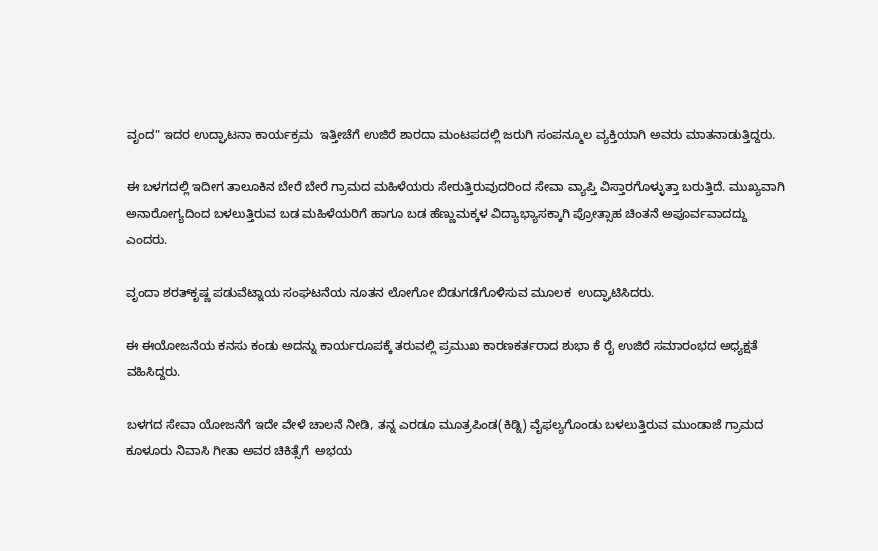ವೃಂದ" ಇದರ ಉದ್ಘಾಟನಾ ಕಾರ್ಯಕ್ರಮ  ಇತ್ತೀಚೆಗೆ ಉಜಿರೆ ಶಾರದಾ ಮಂಟಪದಲ್ಲಿ ಜರುಗಿ ಸಂಪನ್ಮೂಲ ವ್ಯಕ್ತಿಯಾಗಿ ಅವರು ಮಾತನಾಡುತ್ತಿದ್ದರು.

ಈ ಬಳಗದಲ್ಲಿ ಇದೀಗ ತಾಲೂಕಿನ ಬೇರೆ ಬೇರೆ ಗ್ರಾಮದ ಮಹಿಳೆಯರು ಸೇರುತ್ತಿರುವುದರಿಂದ ಸೇವಾ ವ್ಯಾಪ್ತಿ ವಿಸ್ತಾರಗೊಳ್ಳುತ್ತಾ ಬರುತ್ತಿದೆ. ಮುಖ್ಯವಾಗಿ ಅನಾರೋಗ್ಯದಿಂದ ಬಳಲುತ್ತಿರುವ ಬಡ ಮಹಿಳೆಯರಿಗೆ ಹಾಗೂ ಬಡ ಹೆಣ್ಣುಮಕ್ಕಳ ವಿದ್ಯಾಭ್ಯಾಸಕ್ಕಾಗಿ ಪ್ರೋತ್ಸಾಹ ಚಿಂತನೆ ಅಪೂರ್ವವಾದದ್ದು ಎಂದರು.

ವೃಂದಾ ಶರತ್‌ಕೃಷ್ಣ ಪಡುವೆಟ್ನಾಯ‌ ಸಂಘಟನೆಯ ನೂತನ ಲೋಗೋ ಬಿಡುಗಡೆಗೊಳಿಸುವ ಮೂಲಕ  ಉದ್ಘಾಟಿಸಿದರು.

ಈ ಈ‌ಯೋಜನೆಯ ಕನಸು ಕಂಡು ಅದನ್ನು ಕಾರ್ಯರೂಪಕ್ಕೆ ತರುವಲ್ಲಿ ಪ್ರಮುಖ ಕಾರಣಕರ್ತರಾದ ಶುಭಾ ಕೆ ರೈ ಉಜಿರೆ ಸಮಾರಂಭದ ಅಧ್ಯಕ್ಷತೆ ವಹಿಸಿದ್ದರು.

ಬಳಗದ ಸೇವಾ ಯೋಜನೆಗೆ ಇದೇ ವೇಳೆ ಚಾಲನೆ‌ ನೀಡಿ, ತನ್ನ ಎರಡೂ ಮೂತ್ರಪಿಂಡ(ಕಿಡ್ನಿ) ವೈಫಲ್ಯಗೊಂಡು ಬಳಲುತ್ತಿರುವ ಮುಂಡಾಜೆ ಗ್ರಾಮದ ಕೂಳೂರು ನಿವಾಸಿ ಗೀತಾ ಅವರ ಚಿಕಿತ್ಸೆಗೆ  ಅಭಯ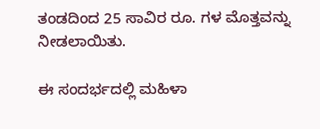ತಂಡದಿಂದ 25 ಸಾವಿರ ರೂ. ಗಳ ಮೊತ್ತವನ್ನು ನೀಡಲಾಯಿತು.

ಈ ಸಂದರ್ಭದಲ್ಲಿ ಮಹಿಳಾ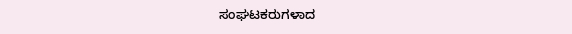ಸಂಘಟಕರುಗಳಾದ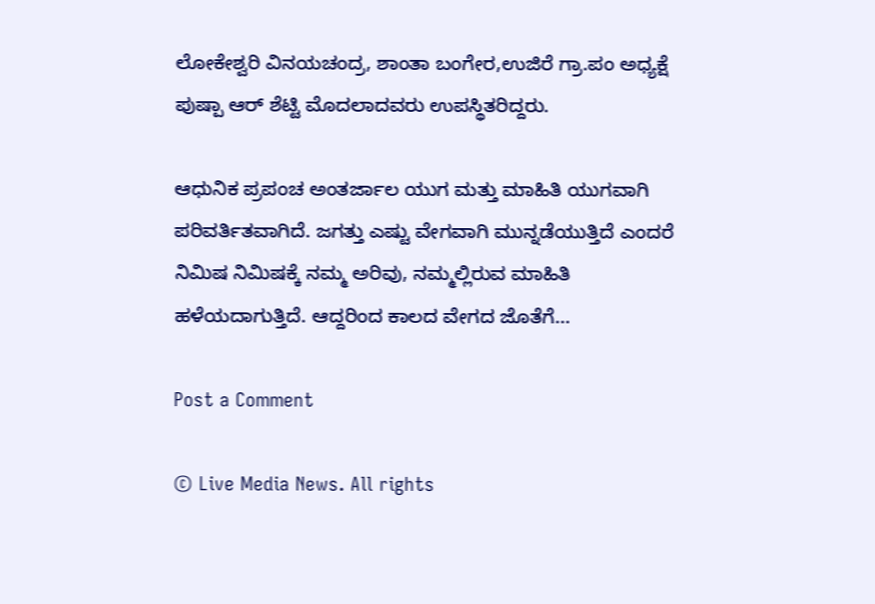ಲೋಕೇಶ್ವರಿ ವಿನಯಚಂದ್ರ, ಶಾಂತಾ ಬಂಗೇರ,ಉಜಿರೆ ಗ್ರಾ.ಪಂ ಅಧ್ಯಕ್ಷೆ  ಪುಷ್ಪಾ ಆರ್ ಶೆಟ್ಟಿ‌ ಮೊದಲಾದವರು ಉಪಸ್ಥಿತರಿದ್ದರು.

ಆಧುನಿಕ ಪ್ರಪಂಚ ಅಂತರ್ಜಾಲ ಯುಗ ಮತ್ತು ಮಾಹಿತಿ ಯುಗವಾಗಿ ಪರಿವರ್ತಿತವಾಗಿದೆ. ಜಗತ್ತು ಎಷ್ಟು ವೇಗವಾಗಿ ಮುನ್ನಡೆಯುತ್ತಿದೆ ಎಂದರೆ ನಿಮಿಷ‌ ನಿಮಿಷಕ್ಕೆ ನಮ್ಮ ಅರಿವು, ನಮ್ಮಲ್ಲಿರುವ ಮಾಹಿತಿ ಹಳೆಯದಾಗುತ್ತಿದೆ. ಆದ್ದರಿಂದ ಕಾಲದ‌ ವೇಗದ ಜೊತೆಗೆ…

Post a Comment

© Live Media News. All rights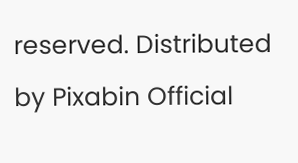reserved. Distributed by Pixabin Official